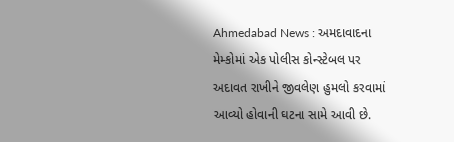Ahmedabad News : અમદાવાદના મેમ્કોમાં એક પોલીસ કોન્સ્ટેબલ પર અદાવત રાખીને જીવલેણ હુમલો કરવામાં આવ્યો હોવાની ઘટના સામે આવી છે.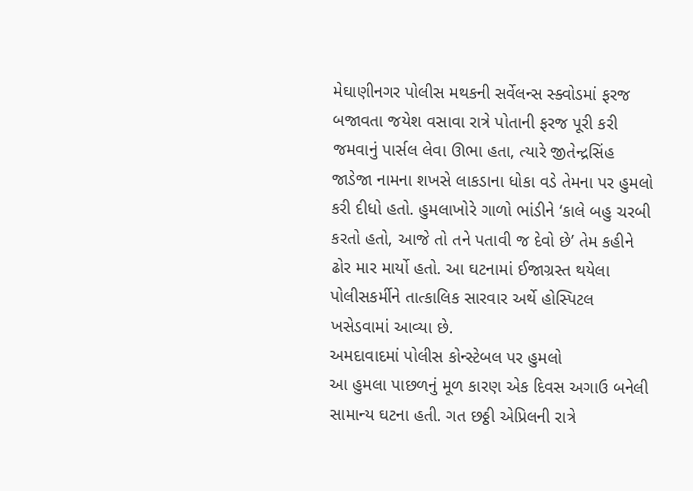મેઘાણીનગર પોલીસ મથકની સર્વેલન્સ સ્ક્વોડમાં ફરજ બજાવતા જયેશ વસાવા રાત્રે પોતાની ફરજ પૂરી કરી જમવાનું પાર્સલ લેવા ઊભા હતા, ત્યારે જીતેન્દ્રસિંહ જાડેજા નામના શખસે લાકડાના ધોકા વડે તેમના પર હુમલો કરી દીધો હતો. હુમલાખોરે ગાળો ભાંડીને ‘કાલે બહુ ચરબી કરતો હતો, આજે તો તને પતાવી જ દેવો છે’ તેમ કહીને ઢોર માર માર્યો હતો. આ ઘટનામાં ઈજાગ્રસ્ત થયેલા પોલીસકર્મીને તાત્કાલિક સારવાર અર્થે હોસ્પિટલ ખસેડવામાં આવ્યા છે.
અમદાવાદમાં પોલીસ કોન્સ્ટેબલ પર હુમલો
આ હુમલા પાછળનું મૂળ કારણ એક દિવસ અગાઉ બનેલી સામાન્ય ઘટના હતી. ગત છઠ્ઠી એપ્રિલની રાત્રે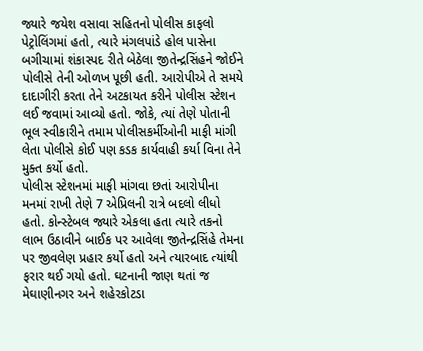જ્યારે જયેશ વસાવા સહિતનો પોલીસ કાફલો પેટ્રોલિંગમાં હતો, ત્યારે મંગલપાંડે હોલ પાસેના બગીચામાં શંકાસ્પદ રીતે બેઠેલા જીતેન્દ્રસિંહને જોઈને પોલીસે તેની ઓળખ પૂછી હતી. આરોપીએ તે સમયે દાદાગીરી કરતા તેને અટકાયત કરીને પોલીસ સ્ટેશન લઈ જવામાં આવ્યો હતો. જોકે, ત્યાં તેણે પોતાની ભૂલ સ્વીકારીને તમામ પોલીસકર્મીઓની માફી માંગી લેતા પોલીસે કોઈ પણ કડક કાર્યવાહી કર્યા વિના તેને મુક્ત કર્યો હતો.
પોલીસ સ્ટેશનમાં માફી માંગવા છતાં આરોપીના મનમાં રાખી તેણે 7 એપ્રિલની રાત્રે બદલો લીધો હતો. કોન્સ્ટેબલ જ્યારે એકલા હતા ત્યારે તકનો લાભ ઉઠાવીને બાઈક પર આવેલા જીતેન્દ્રસિંહે તેમના પર જીવલેણ પ્રહાર કર્યો હતો અને ત્યારબાદ ત્યાંથી ફરાર થઈ ગયો હતો. ઘટનાની જાણ થતાં જ મેઘાણીનગર અને શહેરકોટડા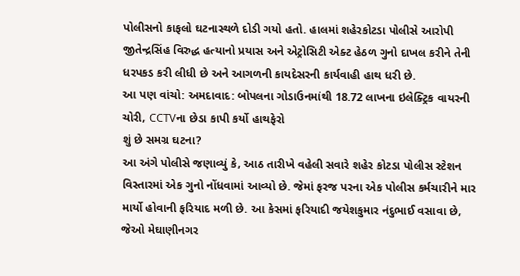પોલીસનો કાફલો ઘટનાસ્થળે દોડી ગયો હતો. હાલમાં શહેરકોટડા પોલીસે આરોપી જીતેન્દ્રસિંહ વિરુદ્ધ હત્યાનો પ્રયાસ અને એટ્રોસિટી એક્ટ હેઠળ ગુનો દાખલ કરીને તેની ધરપકડ કરી લીધી છે અને આગળની કાયદેસરની કાર્યવાહી હાથ ધરી છે.
આ પણ વાંચો: અમદાવાદ: બોપલના ગોડાઉનમાંથી 18.72 લાખના ઇલેક્ટ્રિક વાયરની ચોરી, CCTVના છેડા કાપી કર્યો હાથફેરો
શું છે સમગ્ર ઘટના?
આ અંગે પોલીસે જણાવ્યું કે, આઠ તારીખે વહેલી સવારે શહેર કોટડા પોલીસ સ્ટેશન વિસ્તારમાં એક ગુનો નોંધવામાં આવ્યો છે. જેમાં ફરજ પરના એક પોલીસ કર્મચારીને માર માર્યો હોવાની ફરિયાદ મળી છે. આ કેસમાં ફરિયાદી જયેશકુમાર નંદુભાઈ વસાવા છે, જેઓ મેઘાણીનગર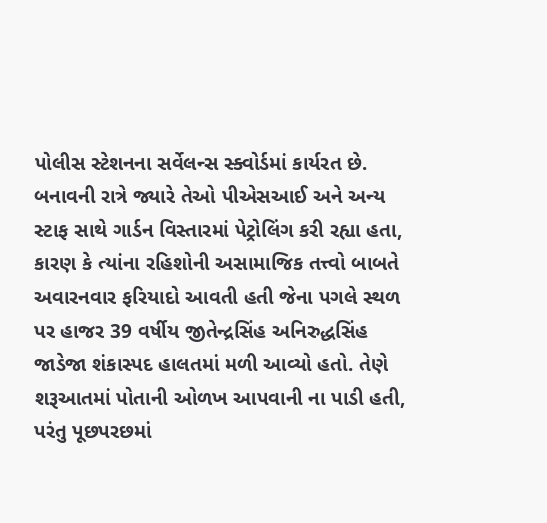પોલીસ સ્ટેશનના સર્વેલન્સ સ્ક્વોર્ડમાં કાર્યરત છે.
બનાવની રાત્રે જ્યારે તેઓ પીએસઆઈ અને અન્ય સ્ટાફ સાથે ગાર્ડન વિસ્તારમાં પેટ્રોલિંગ કરી રહ્યા હતા, કારણ કે ત્યાંના રહિશોની અસામાજિક તત્ત્વો બાબતે અવારનવાર ફરિયાદો આવતી હતી જેના પગલે સ્થળ પર હાજર 39 વર્ષીય જીતેન્દ્રસિંહ અનિરુદ્ધસિંહ જાડેજા શંકાસ્પદ હાલતમાં મળી આવ્યો હતો. તેણે શરૂઆતમાં પોતાની ઓળખ આપવાની ના પાડી હતી, પરંતુ પૂછપરછમાં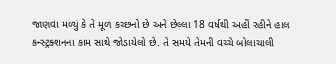જાણવા મળ્યું કે તે મૂળ કચ્છનો છે અને છેલ્લા 18 વર્ષથી અહીં રહીને હાલ કન્સ્ટ્રક્શનના કામ સાથે જોડાયેલો છે. તે સમયે તેમની વચ્ચે બોલાચાલી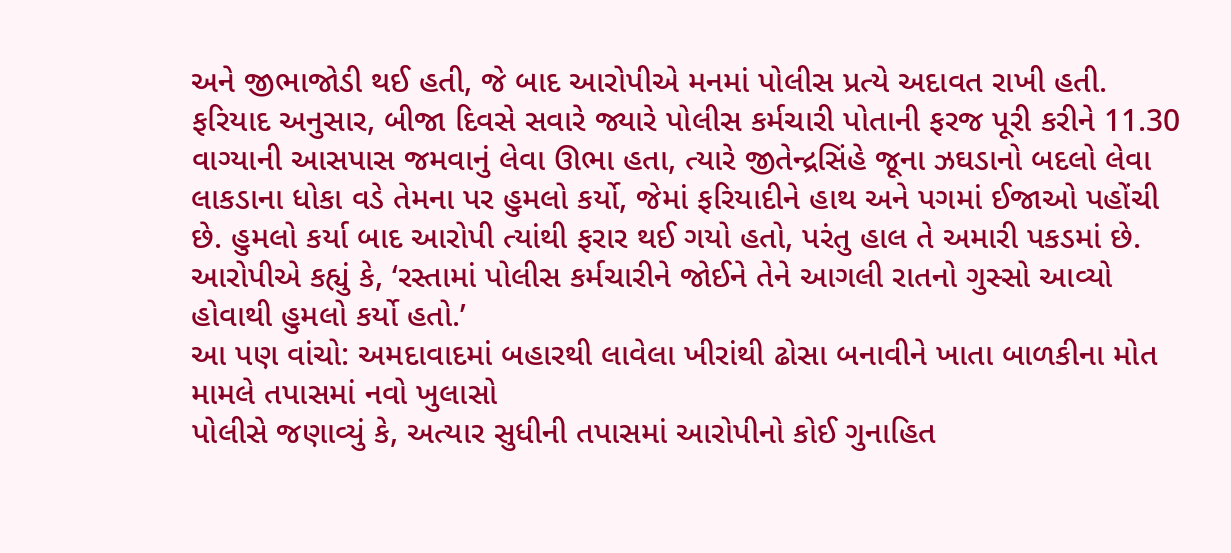અને જીભાજોડી થઈ હતી, જે બાદ આરોપીએ મનમાં પોલીસ પ્રત્યે અદાવત રાખી હતી.
ફરિયાદ અનુસાર, બીજા દિવસે સવારે જ્યારે પોલીસ કર્મચારી પોતાની ફરજ પૂરી કરીને 11.30 વાગ્યાની આસપાસ જમવાનું લેવા ઊભા હતા, ત્યારે જીતેન્દ્રસિંહે જૂના ઝઘડાનો બદલો લેવા લાકડાના ધોકા વડે તેમના પર હુમલો કર્યો, જેમાં ફરિયાદીને હાથ અને પગમાં ઈજાઓ પહોંચી છે. હુમલો કર્યા બાદ આરોપી ત્યાંથી ફરાર થઈ ગયો હતો, પરંતુ હાલ તે અમારી પકડમાં છે. આરોપીએ કહ્યું કે, ‘રસ્તામાં પોલીસ કર્મચારીને જોઈને તેને આગલી રાતનો ગુસ્સો આવ્યો હોવાથી હુમલો કર્યો હતો.’
આ પણ વાંચો: અમદાવાદમાં બહારથી લાવેલા ખીરાંથી ઢોસા બનાવીને ખાતા બાળકીના મોત મામલે તપાસમાં નવો ખુલાસો
પોલીસે જણાવ્યું કે, અત્યાર સુધીની તપાસમાં આરોપીનો કોઈ ગુનાહિત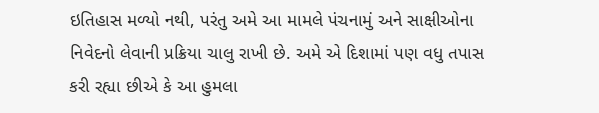ઇતિહાસ મળ્યો નથી, પરંતુ અમે આ મામલે પંચનામું અને સાક્ષીઓના નિવેદનો લેવાની પ્રક્રિયા ચાલુ રાખી છે. અમે એ દિશામાં પણ વધુ તપાસ કરી રહ્યા છીએ કે આ હુમલા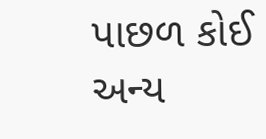પાછળ કોઈ અન્ય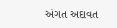અંગત અદાવત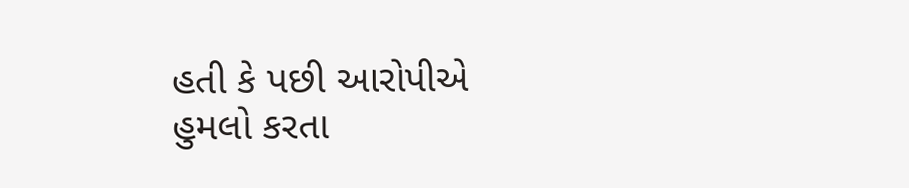હતી કે પછી આરોપીએ હુમલો કરતા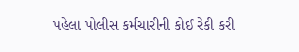પહેલા પોલીસ કર્મચારીની કોઈ રેકી કરી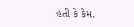હતી કે કેમ.